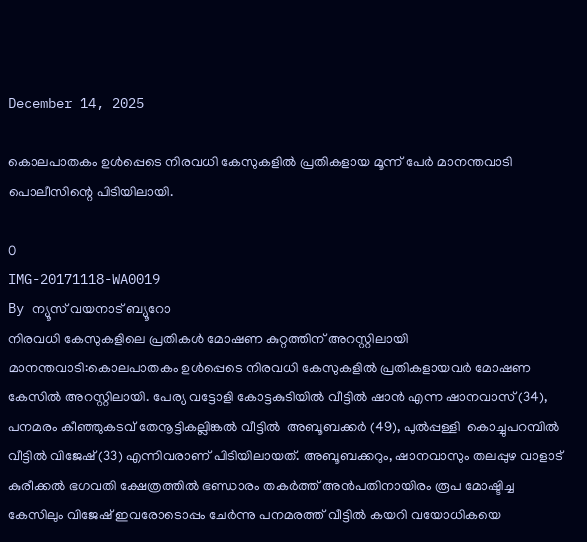December 14, 2025

കൊലപാതകം ഉൾപ്പെടെ നിരവധി കേസുകളിൽ പ്രതികളായ മൂന്ന് പേർ മാനന്തവാടി പൊലീസിന്റെ പിടിയിലായി.

0
IMG-20171118-WA0019
By ന്യൂസ് വയനാട് ബ്യൂറോ
നിരവധി കേസുകളിലെ പ്രതികള്‍ മോഷണ കുറ്റത്തിന് അറസ്റ്റിലായി
മാനന്തവാടി:കൊലപാതകം ഉള്‍പ്പെടെ നിരവധി കേസുകളില്‍ പ്രതികളായവര്‍ മോഷണ കേസില്‍ അറസ്റ്റിലായി. പേര്യ വട്ടോളി കോട്ടകുടിയില്‍ വീട്ടില്‍ ഷാന്‍ എന്ന ഷാനവാസ് (34), പനമരം കീഞ്ഞുകടവ് തേനൂട്ടികല്ലിങ്കല്‍ വീട്ടില്‍  അബൂബക്കര്‍ (49), പുല്‍പ്പള്ളി  കൊച്ചുപറമ്പില്‍ വീട്ടില്‍ വിജേഷ് (33) എന്നിവരാണ് പിടിയിലായത്. അബൂബക്കറും, ഷാനവാസും തലപ്പുഴ വാളാട് കുരീക്കല്‍ ഭഗവതി ക്ഷേത്രത്തില്‍ ഭണ്ഡാരം തകര്‍ത്ത് അന്‍പതിനായിരം രൂപ മോഷ്ടിച്ച കേസിലും വിജേഷ് ഇവരോടൊപ്പം ചേര്‍ന്നു പനമരത്ത് വീട്ടില്‍ കയറി വയോധികയെ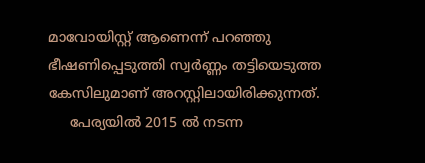മാവോയിസ്റ്റ് ആണെന്ന് പറഞ്ഞു ഭീഷണിപ്പെടുത്തി സ്വര്‍ണ്ണം തട്ടിയെടുത്ത കേസിലുമാണ് അറസ്റ്റിലായിരിക്കുന്നത്.
     പേര്യയില്‍ 2015 ല്‍ നടന്ന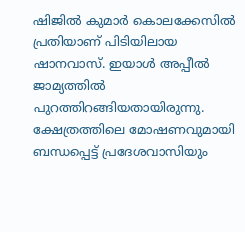ഷിജില്‍ കുമാര്‍ കൊലക്കേസില്‍ പ്രതിയാണ് പിടിയിലായ ഷാനവാസ്. ഇയാള്‍ അപ്പീല്‍ ജാമ്യത്തില്‍ പുറത്തിറങ്ങിയതായിരുന്നു. ക്ഷേത്രത്തിലെ മോഷണവുമായി ബന്ധപ്പെട്ട് പ്രദേശവാസിയും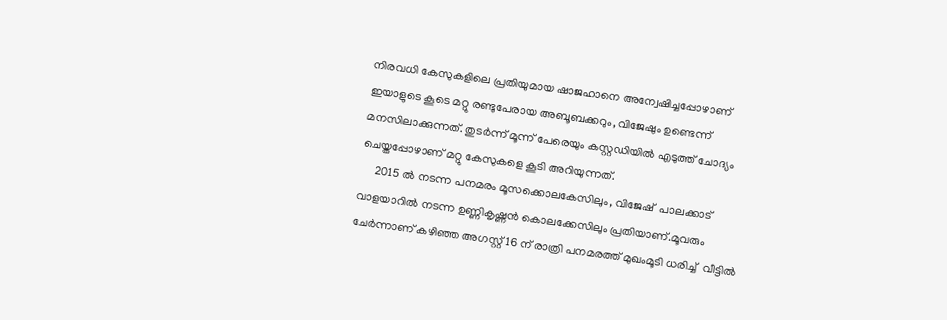നിരവധി കേസുകളിലെ പ്രതിയുമായ ഷാജഹാനെ അന്വേഷിച്ചപ്പോഴാണ് ഇയാളുടെ കൂടെ മറ്റു രണ്ടുപേരായ അബൂബക്കറും, വിജേഷും ഉണ്ടെന്ന് മനസിലാക്കുന്നത്. തുടര്‍ന്ന് മൂന്ന് പേരെയും കസ്റ്റഡിയില്‍ എടുത്ത് ചോദ്യം ചെയ്തപ്പോഴാണ് മറ്റു കേസുകളെ കൂടി അറിയുന്നത്.
     2015 ല്‍ നടന്ന പനമരം മൂസക്കൊലകേസിലും, വിജേഷ്  പാലക്കാട് വാളയാറില്‍ നടന്ന ഉണ്ണികൃഷ്ണന്‍ കൊലക്കേസിലും പ്രതിയാണ്.മൂവരും ചേര്‍ന്നാണ് കഴിഞ്ഞ അഗസ്റ്റ് 16 ന് രാത്രി പനമരത്ത് മുഖംമൂടി ധരിച്ച്  വീട്ടില്‍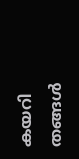കയറി തങ്ങള്‍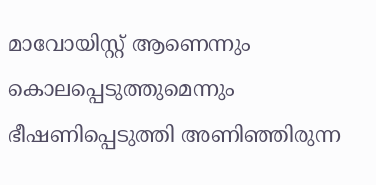മാവോയിസ്റ്റ് ആണെന്നും  കൊലപ്പെടുത്തുമെന്നും ഭീഷണിപ്പെടുത്തി അണിഞ്ഞിരുന്ന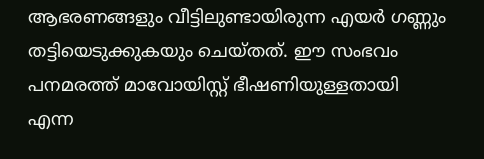ആഭരണങ്ങളും വീട്ടിലുണ്ടായിരുന്ന എയര്‍ ഗണ്ണും തട്ടിയെടുക്കുകയും ചെയ്തത്. ഈ സംഭവം പനമരത്ത് മാവോയിസ്റ്റ് ഭീഷണിയുള്ളതായി എന്ന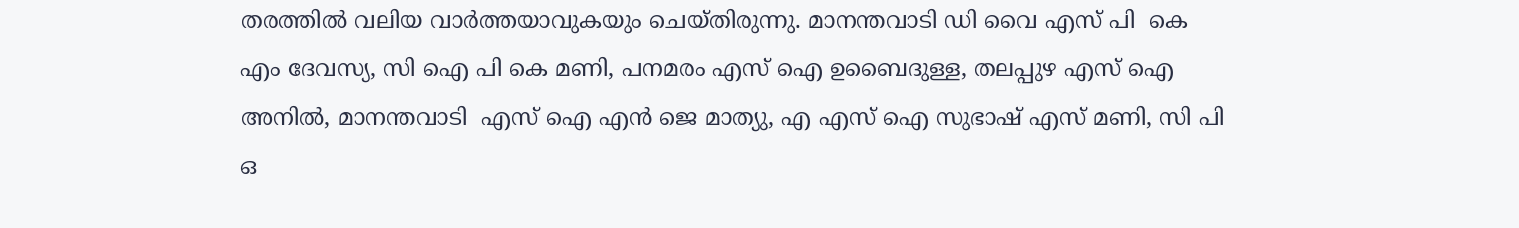തരത്തില്‍ വലിയ വാര്‍ത്തയാവുകയും ചെയ്തിരുന്നു. മാനന്തവാടി ഡി വൈ എസ് പി  കെ എം ദേവസ്യ, സി ഐ പി കെ മണി, പനമരം എസ് ഐ ഉബൈദുള്ള, തലപ്പുഴ എസ് ഐ അനില്‍, മാനന്തവാടി  എസ് ഐ എന്‍ ജെ മാത്യു, എ എസ് ഐ സുഭാഷ് എസ് മണി, സി പി ഒ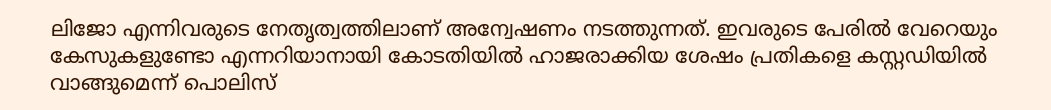ലിജോ എന്നിവരുടെ നേതൃത്വത്തിലാണ് അന്വേഷണം നടത്തുന്നത്. ഇവരുടെ പേരില്‍ വേറെയും കേസുകളുണ്ടോ എന്നറിയാനായി കോടതിയില്‍ ഹാജരാക്കിയ ശേഷം പ്രതികളെ കസ്റ്റഡിയില്‍ വാങ്ങുമെന്ന് പൊലിസ്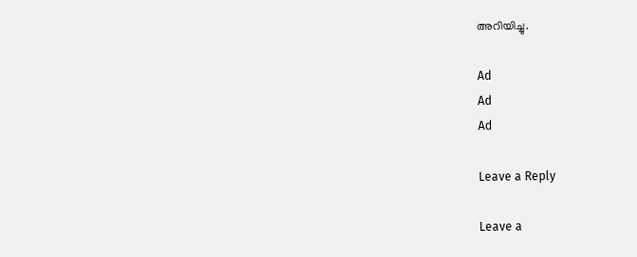അറിയിച്ചു.

Ad
Ad
Ad

Leave a Reply

Leave a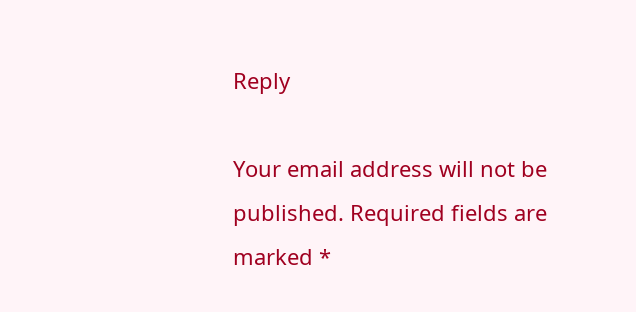Reply

Your email address will not be published. Required fields are marked *